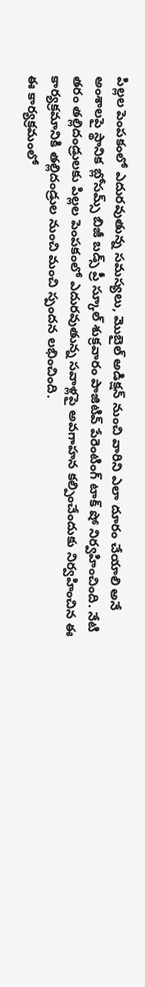పిల్లల పెంపకంలో ఎదురవుతున్న సమస్యలు, మొబైల్ అడిక్షన్ నుంచి వారిని ఎలా దూరం చేయాలి అనే అంశాలపై స్థానిక బ్లోసమ్స్ బిజీ బడ్స్ ప్రీ స్కూల్ శుక్రవారం పాజిటివ్ పేరెంటింగ్ టాక్ షో నిర్వహించింది. నేటి తరం తల్లిదండ్రులకు పిల్లల పెంపకంలో ఎదురవుతున్న సవాళ్లపై అవగాహన కల్పించేందుకు నిర్వహించిన ఈ కార్యక్రమానికి తల్లిదండ్రుల నుంచి మంచి స్పందన లభించింది.
ఈ కార్యక్రమంలో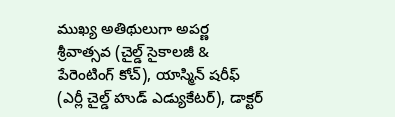ముఖ్య అతిథులుగా అపర్ణ శ్రీవాత్సవ (చైల్డ్ సైకాలజీ & పేరెంటింగ్ కోచ్), యాస్మిన్ షరీఫ్ (ఎర్లీ చైల్డ్ హుడ్ ఎడ్యుకేటర్), డాక్టర్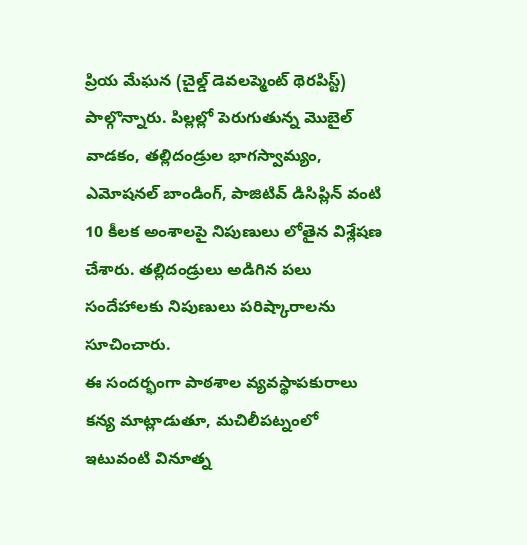ప్రియ మేఘన (చైల్డ్ డెవలప్మెంట్ థెరపిస్ట్) పాల్గొన్నారు. పిల్లల్లో పెరుగుతున్న మొబైల్ వాడకం, తల్లిదండ్రుల భాగస్వామ్యం, ఎమోషనల్ బాండింగ్, పాజిటివ్ డిసిప్లిన్ వంటి 10 కీలక అంశాలపై నిపుణులు లోతైన విశ్లేషణ చేశారు. తల్లిదండ్రులు అడిగిన పలు సందేహాలకు నిపుణులు పరిష్కారాలను సూచించారు.
ఈ సందర్భంగా పాఠశాల వ్యవస్థాపకురాలు కన్య మాట్లాడుతూ, మచిలీపట్నంలో ఇటువంటి వినూత్న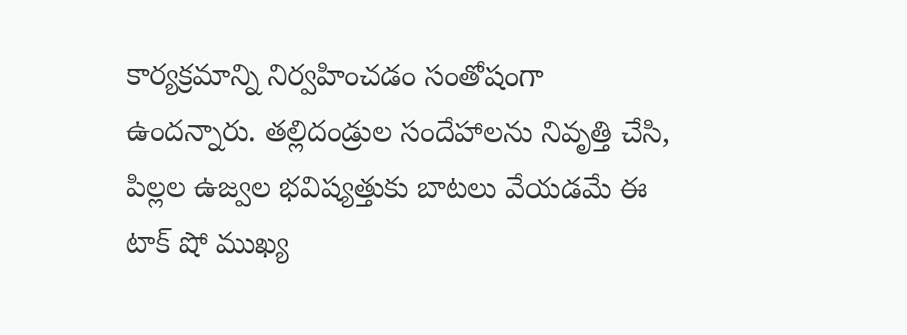కార్యక్రమాన్ని నిర్వహించడం సంతోషంగా ఉందన్నారు. తల్లిదండ్రుల సందేహాలను నివృత్తి చేసి, పిల్లల ఉజ్వల భవిష్యత్తుకు బాటలు వేయడమే ఈ టాక్ షో ముఖ్య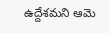ఉద్దేశమని ఆమె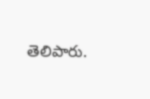తెలిపారు.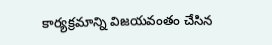కార్యక్రమాన్ని విజయవంతం చేసిన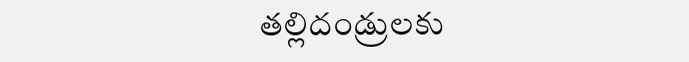తల్లిదండ్రులకు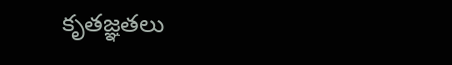కృతజ్ఞతలు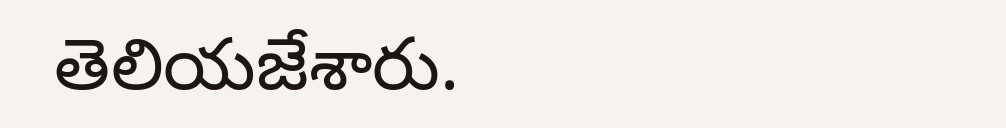తెలియజేశారు.